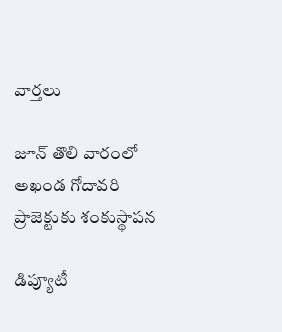వార్త‌లు

జూన్ తొలి వారంలో అఖండ గోదావరి ప్రాజెక్టుకు శంకుస్థాపన

డిప్యూటీ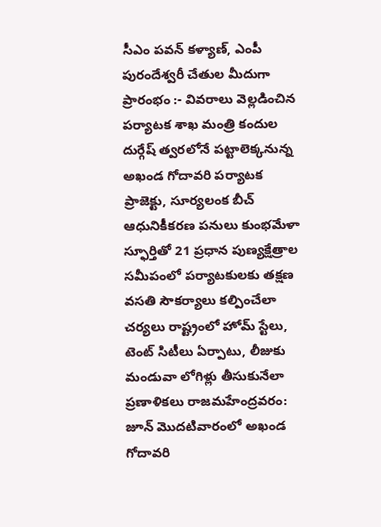సీఎం పవన్ కళ్యాణ్, ఎంపీ పురందేశ్వరీ చేతుల మీదుగా ప్రారంభం :- వివరాలు వెల్లడించిన పర్యాటక శాఖ మంత్రి కందుల దుర్గేష్ త్వరలోనే పట్టాలెక్కనున్న అఖండ గోదావరి పర్యాటక ప్రాజెక్టు, సూర్యలంక బీచ్ ఆధునికీకరణ పనులు కుంభమేళా స్ఫూర్తితో 21 ప్రధాన పుణ్యక్షేత్రాల సమీపంలో పర్యాటకులకు తక్షణ వసతి సౌకర్యాలు కల్పించేలా చర్యలు రాష్ట్రంలో హోమ్ స్టేలు, టెంట్ సిటీలు ఏర్పాటు, లీజుకు మండువా లోగిళ్లు తీసుకునేలా ప్రణాళికలు రాజమహేంద్రవరం: జూన్ మొదటివారంలో అఖండ గోదావరి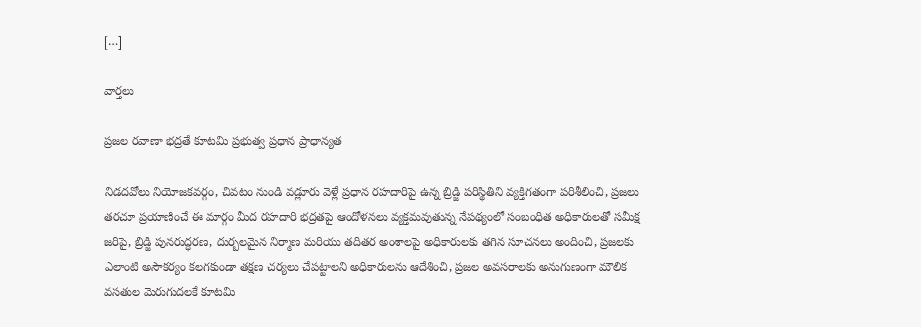[…]

వార్త‌లు

ప్రజల రవాణా భద్రతే కూటమి ప్రభుత్వ ప్రధాన ప్రాధాన్యత

నిడదవోలు నియోజకవర్గం, చివటం నుండి వడ్లూరు వెళ్లే ప్రధాన రహదారిపై ఉన్న బ్రిడ్జి పరిస్థితిని వ్యక్తిగతంగా పరిశీలించి, ప్రజలు తరచూ ప్రయాణించే ఈ మార్గం మీద రహదారి భద్రతపై ఆందోళనలు వ్యక్తమవుతున్న నేపథ్యంలో సంబంధిత అధికారులతో సమీక్ష జరిపై, బ్రిడ్జి పునరుద్ధరణ, దుర్బలమైన నిర్మాణ మరియు తదితర అంశాలపై అధికారులకు తగిన సూచనలు అందించి, ప్రజలకు ఎలాంటి అసౌకర్యం కలగకుండా తక్షణ చర్యలు చేపట్టాలని అధికారులను ఆదేశించి, ప్రజల అవసరాలకు అనుగుణంగా మౌలిక వసతుల మెరుగుదలకే కూటమి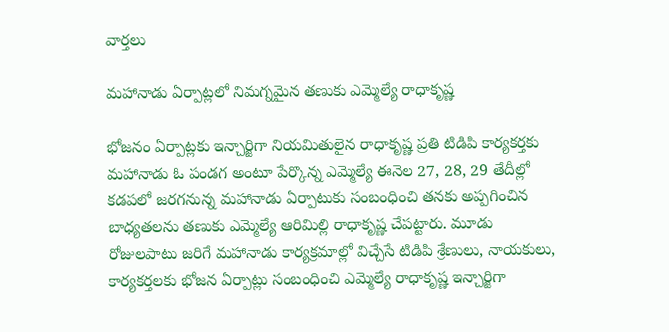వార్త‌లు

మహానాడు ఏర్పాట్లలో నిమగ్నమైన తణుకు ఎమ్మెల్యే రాధాకృష్ణ

భోజనం ఏర్పాట్లకు ఇన్చార్జిగా నియమితులైన రాధాకృష్ణ ప్రతి టిడిపి కార్యకర్తకు మహానాడు ఓ పండగ అంటూ పేర్కొన్న ఎమ్మెల్యే ఈనెల 27, 28, 29 తేదీల్లో కడపలో జరగనున్న మహానాడు ఏర్పాటుకు సంబంధించి తనకు అప్పగించిన బాధ్యతలను తణుకు ఎమ్మెల్యే ఆరిమిల్లి రాధాకృష్ణ చేపట్టారు. మూడు రోజులపాటు జరిగే మహానాడు కార్యక్రమాల్లో విచ్చేసే టిడిపి శ్రేణులు, నాయకులు, కార్యకర్తలకు భోజన ఏర్పాట్లు సంబంధించి ఎమ్మెల్యే రాధాకృష్ణ ఇన్చార్జిగా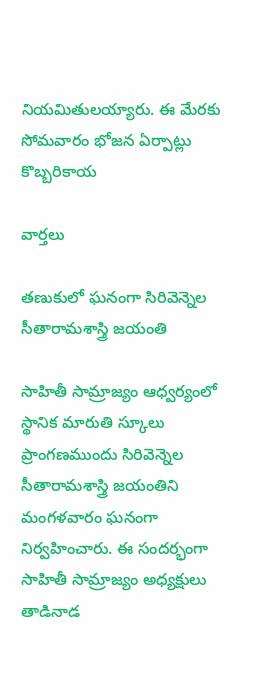నియమితులయ్యారు. ఈ మేరకు సోమవారం భోజన ఏర్పాట్లు కొబ్బరికాయ

వార్త‌లు

తణుకులో ఘనంగా సిరివెన్నెల సీతారామశాస్త్రి జయంతి

సాహితీ సామ్రాజ్యం ఆధ్వర్యంలో స్థానిక మారుతి స్కూలు ప్రాంగణముందు సిరివెన్నెల సీతారామశాస్త్రి జయంతిని మంగళవారం ఘనంగా నిర్వహించారు. ఈ సందర్భంగా సాహితీ సామ్రాజ్యం అధ్యక్షులు తాడినాడ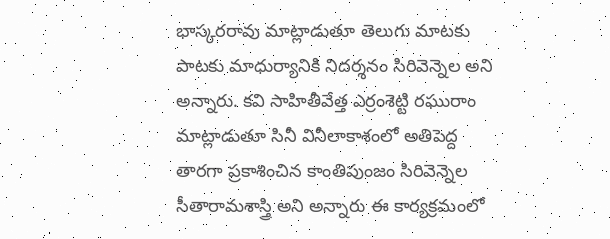భాస్కరరావు మాట్లాడుతూ తెలుగు మాటకు పాటకు మాధుర్యానికి నిదర్శనం సిరివెన్నెల అని అన్నారు. కవి సాహితీవేత్త ఎర్రంశెట్టి రఘురాం మాట్లాడుతూ సినీ వినీలాకాశంలో అతిపెద్ద తారగా ప్రకాశించిన కాంతిపుంజం సిరివెన్నెల సీతారామశాస్త్రి అని అన్నారు ఈ కార్యక్రమంలో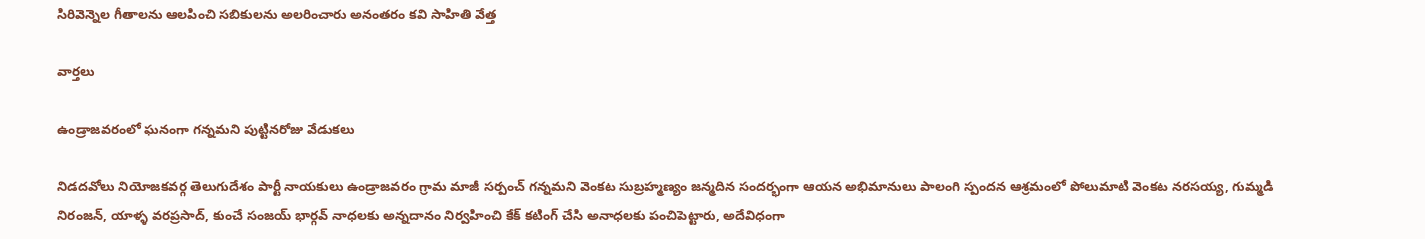సిరివెన్నెల గీతాలను ఆలపించి సబికులను అలరించారు అనంతరం కవి సాహితి వేత్త

వార్త‌లు

ఉండ్రాజవరంలో ఘనంగా గన్నమని పుట్టినరోజు వేడుకలు

నిడదవోలు నియోజకవర్గ తెలుగుదేశం పార్టీ నాయకులు ఉండ్రాజవరం గ్రామ మాజీ సర్పంచ్ గన్నమని వెంకట సుబ్రహ్మణ్యం జన్మదిన సందర్భంగా ఆయన అభిమానులు పాలంగి స్పందన ఆశ్రమంలో పోలుమాటి వెంకట నరసయ్య, గుమ్మడి నిరంజన్, యాళ్ళ వరప్రసాద్, కుంచే సంజయ్ భార్గవ్ నాధలకు అన్నదానం నిర్వహించి కేక్ కటింగ్ చేసి అనాధలకు పంచిపెట్టారు, అదేవిధంగా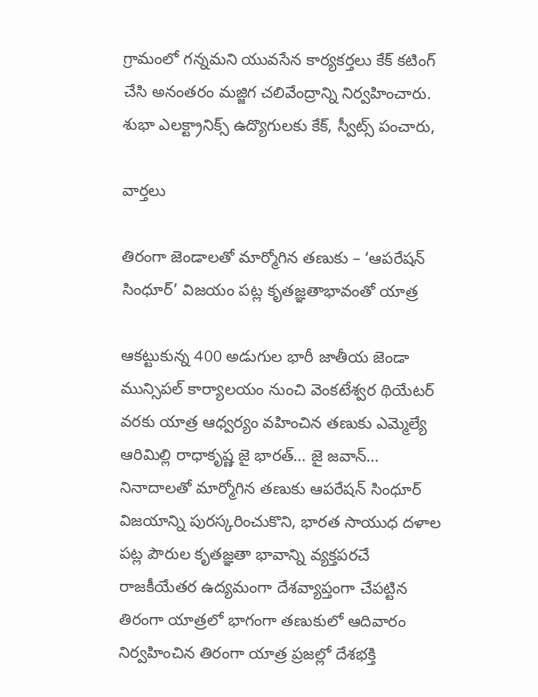గ్రామంలో గన్నమని యువసేన కార్యకర్తలు కేక్ కటింగ్ చేసి అనంతరం మజ్జిగ చలివేంద్రాన్ని నిర్వహించారు. శుభా ఎలక్ట్రానిక్స్ ఉద్యొగులకు కేక్, స్వీట్స్ పంచారు,

వార్త‌లు

తిరంగా జెండాలతో మార్మోగిన తణుకు – ‘ఆపరేషన్‌ సింధూర్‌’ విజయం పట్ల కృతజ్ఞతాభావంతో యాత్ర

ఆకట్టుకున్న 400 అడుగుల భారీ జాతీయ జెండా మున్సిపల్‌ కార్యాలయం నుంచి వెంకటేశ్వర థియేటర్‌ వరకు యాత్ర ఆధ్వర్యం వహించిన తణుకు ఎమ్మెల్యే ఆరిమిల్లి రాధాకృష్ణ జై భారత్‌… జై జవాన్‌… నినాదాలతో మార్మోగిన తణుకు ఆపరేషన్‌ సింధూర్‌ విజయాన్ని పురస్కరించుకొని, భారత సాయుధ దళాల పట్ల పౌరుల కృతజ్ఞతా భావాన్ని వ్యక్తపరచే రాజకీయేతర ఉద్యమంగా దేశవ్యాప్తంగా చేపట్టిన తిరంగా యాత్రలో భాగంగా తణుకులో ఆదివారం నిర్వహించిన తిరంగా యాత్ర ప్రజల్లో దేశభక్తి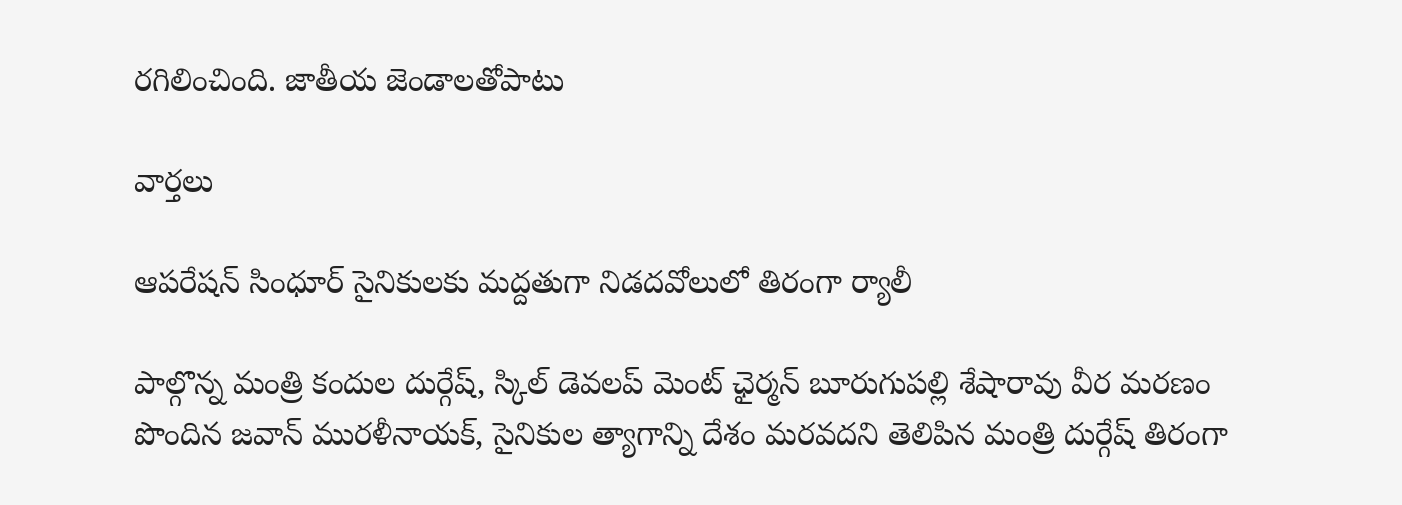రగిలించింది. జాతీయ జెండాలతోపాటు

వార్త‌లు

ఆపరేషన్ సింధూర్ సైనికులకు మద్దతుగా నిడదవోలులో తిరంగా ర్యాలీ

పాల్గొన్న మంత్రి కందుల దుర్గేష్, స్కిల్ డెవలప్ మెంట్ ఛైర్మన్ బూరుగుపల్లి శేషారావు వీర మరణం పొందిన జవాన్ మురళీనాయక్, సైనికుల త్యాగాన్ని దేశం మరవదని తెలిపిన మంత్రి దుర్గేష్ తిరంగా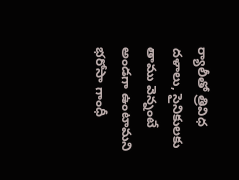ర్యాలీతో త్రివిధ దళాలు, సైనికులకు తాము వెన్నంటే అండగా ఉంటామని భరోసా గాంధీ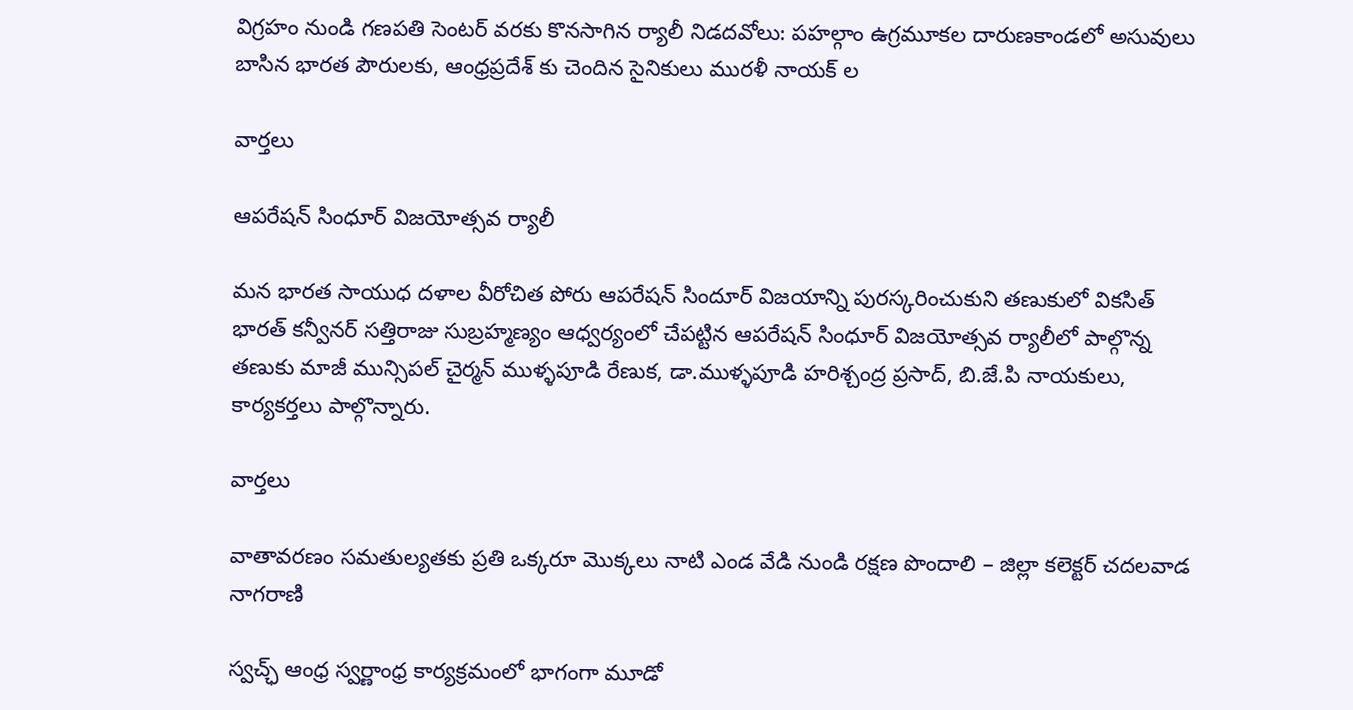విగ్రహం నుండి గణపతి సెంటర్ వరకు కొనసాగిన ర్యాలీ నిడదవోలు: పహల్గాం ఉగ్రమూకల దారుణకాండలో అసువులు బాసిన భారత పౌరులకు, ఆంధ్రప్రదేశ్ కు చెందిన సైనికులు మురళీ నాయక్ ల

వార్త‌లు

ఆపరేషన్ సింధూర్ విజయోత్సవ ర్యాలీ

మన భారత సాయుధ దళాల వీరోచిత పోరు ఆపరేషన్ సిందూర్ విజయాన్ని పురస్కరించుకుని తణుకులో వికసిత్ భారత్ కన్వీనర్ సత్తిరాజు సుబ్రహ్మణ్యం ఆధ్వర్యంలో చేపట్టిన ఆపరేషన్ సింధూర్ విజయోత్సవ ర్యాలీలో పాల్గొన్న తణుకు మాజీ మున్సిపల్ చైర్మన్ ముళ్ళపూడి రేణుక, డా.ముళ్ళపూడి హరిశ్చంద్ర ప్రసాద్, బి.జే.పి నాయకులు, కార్యకర్తలు పాల్గొన్నారు.

వార్త‌లు

వాతావరణం సమతుల్యతకు ప్రతి ఒక్కరూ మొక్కలు నాటి ఎండ వేడి నుండి రక్షణ పొందాలి – జిల్లా కలెక్టర్ చదలవాడ నాగరాణి

స్వచ్ఛ్ ఆంధ్ర స్వర్ణాంధ్ర కార్యక్రమంలో భాగంగా మూడో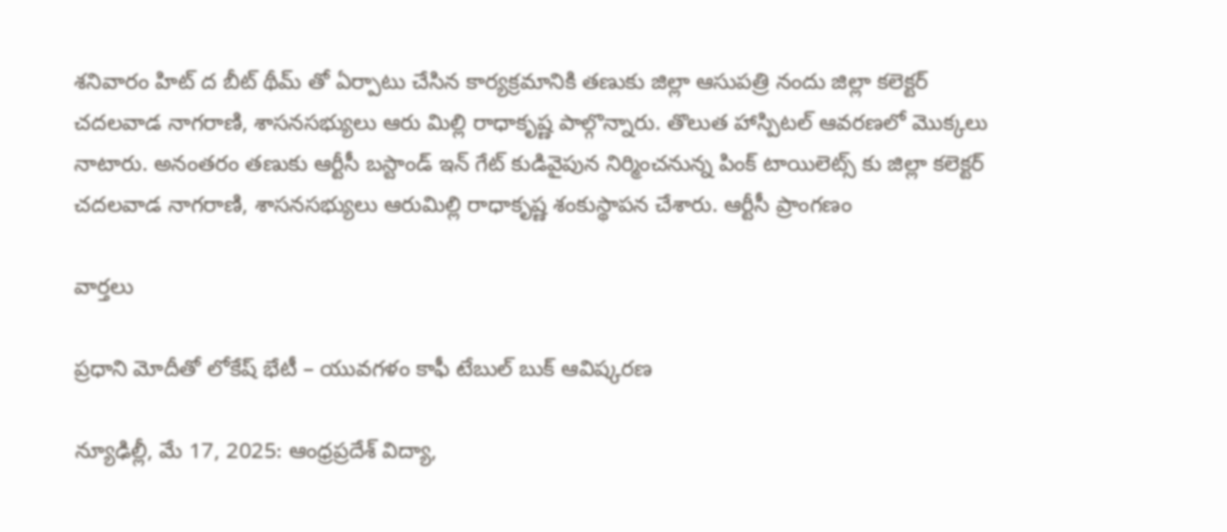శనివారం హిట్ ద బీట్ థీమ్ తో ఏర్పాటు చేసిన కార్యక్రమానికి తణుకు జిల్లా ఆసుపత్రి నందు జిల్లా కలెక్టర్ చదలవాడ నాగరాణి, శాసనసభ్యులు ఆరు మిల్లి రాధాకృష్ణ పాల్గొన్నారు. తొలుత హాస్పిటల్ ఆవరణలో మొక్కలు నాటారు. అనంతరం తణుకు ఆర్టీసీ బస్టాండ్ ఇన్ గేట్ కుడివైపున నిర్మించనున్న పింక్ టాయిలెట్స్ కు జిల్లా కలెక్టర్ చదలవాడ నాగరాణి, శాసనసభ్యులు ఆరుమిల్లి రాధాకృష్ణ శంకుస్థాపన చేశారు. ఆర్టీసీ ప్రాంగణం

వార్త‌లు

ప్రధాని మోదీతో లోకేష్ భేటీ – యువగళం కాఫీ టేబుల్ బుక్ ఆవిష్కరణ

న్యూఢిల్లీ, మే 17, 2025: ఆంధ్రప్రదేశ్ విద్యా,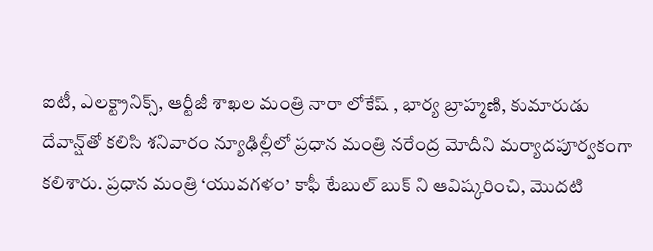ఐటీ, ఎలక్ట్రానిక్స్, ఆర్టీజీ శాఖల మంత్రి నారా లోకేష్ , భార్య బ్రాహ్మణి, కుమారుడు దేవాన్ష్‌తో కలిసి శనివారం న్యూఢిల్లీలో ప్రధాన మంత్రి నరేంద్ర మోదీని మర్యాదపూర్వకంగా కలిశారు. ప్రధాన మంత్రి ‘యువగళం’ కాఫీ టేబుల్ బుక్ ‌ని ఆవిష్కరించి, మొదటి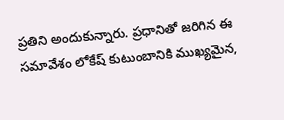ప్రతిని అందుకున్నారు. ప్రధానితో జరిగిన ఈ సమావేశం లోకేష్ కుటుంబానికి ముఖ్యమైన,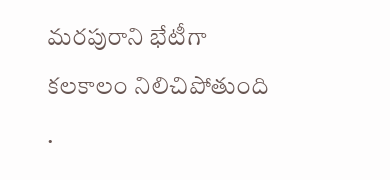మరపురాని భేటీగా కలకాలం నిలిచిపోతుంది .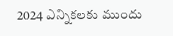2024 ఎన్నికలకు ముందు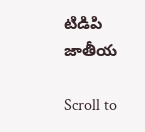టిడిపి జాతీయ

Scroll to